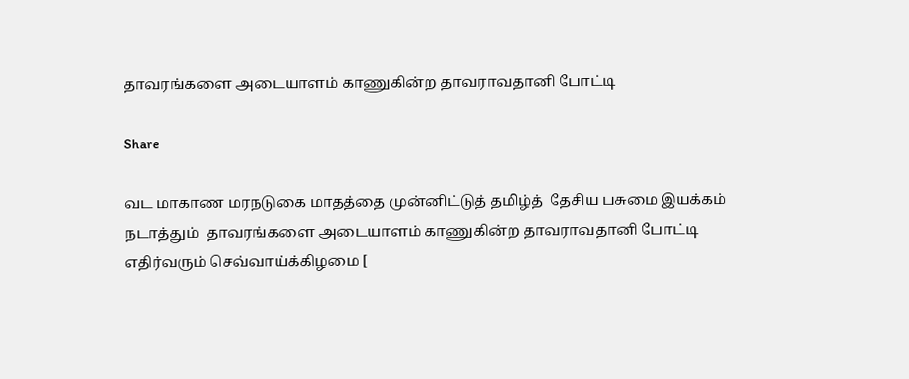தாவரங்களை அடையாளம் காணுகின்ற தாவராவதானி போட்டி

Share

வட மாகாண மரநடுகை மாதத்தை முன்னிட்டுத் தமிழ்த்  தேசிய பசுமை இயக்கம் நடாத்தும்  தாவரங்களை அடையாளம் காணுகின்ற தாவராவதானி போட்டி எதிர்வரும் செவ்வாய்க்கிழமை [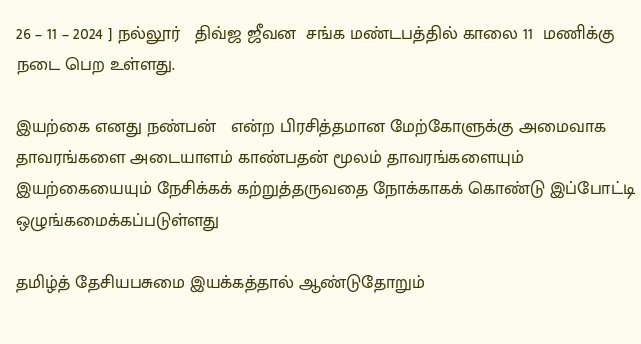26 – 11 – 2024 ] நல்லூர்   திவ்ஜ ஜீவன  சங்க மண்டபத்தில் காலை 11  மணிக்கு நடை பெற உள்ளது.

இயற்கை எனது நண்பன்   என்ற பிரசித்தமான மேற்கோளுக்கு அமைவாக தாவரங்களை அடையாளம் காண்பதன் மூலம் தாவரங்களையும் இயற்கையையும் நேசிக்கக் கற்றுத்தருவதை நோக்காகக் கொண்டு இப்போட்டி ஒழுங்கமைக்கப்படுள்ளது

தமிழ்த் தேசியபசுமை இயக்கத்தால் ஆண்டுதோறும்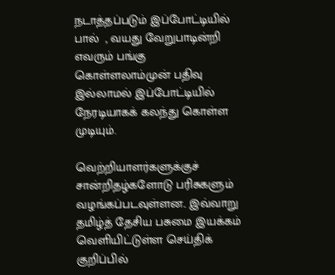நடாத்தப்படும் இப்போட்டியில் பால்  , வயது வேறுபாடின்றி எவரும் பங்கு கொள்ளலாம்முன் பதிவு இல்லாமல் இப்போட்டியில் நேரடியாகக் கலந்து கொள்ள முடியும்.

வெற்றியாளர்களுக்குச் சான்றிதழ்களோடு பரிசுகளும் வழங்கப்படவுள்ளன.. இவ்வாறு தமிழ்த் தேசிய பசுமை இயக்கம் வெளியிட்டுள்ள செய்திக் குறிப்பில்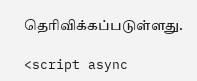தெரிவிக்கப்படுள்ளது.

<script async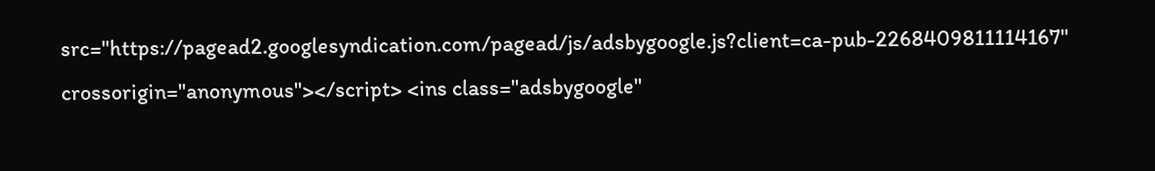src="https://pagead2.googlesyndication.com/pagead/js/adsbygoogle.js?client=ca-pub-2268409811114167" crossorigin="anonymous"></script> <ins class="adsbygoogle"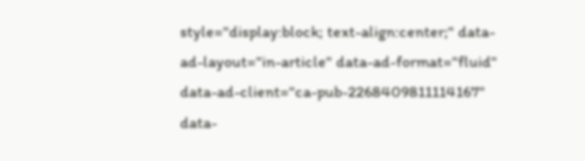style="display:block; text-align:center;" data-ad-layout="in-article" data-ad-format="fluid" data-ad-client="ca-pub-2268409811114167" data-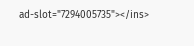ad-slot="7294005735"></ins>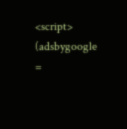<script> (adsbygoogle =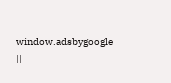window.adsbygoogle ||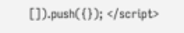[]).push({}); </script>